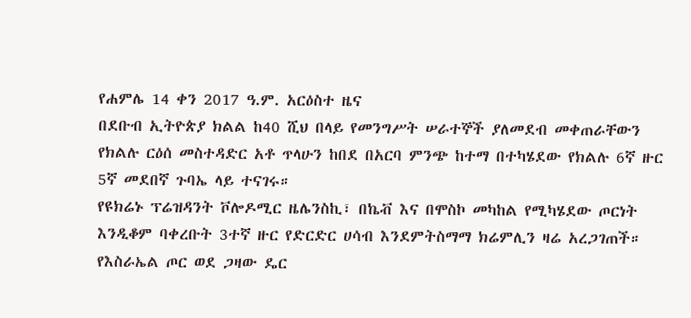የሐምሌ 14 ቀን 2017 ዓ.ም. አርዕስተ ዜና
በደቡብ ኢትዮጵያ ክልል ከ40 ሺህ በላይ የመንግሥት ሠራተኞች ያለመደብ መቀጠራቸውን የክልሉ ርዕሰ መስተዳድር አቶ ጥላሁን ከበደ በአርባ ምንጭ ከተማ በተካሄደው የክልሉ 6ኛ ዙር 5ኛ መደበኛ ጉባኤ ላይ ተናገሩ።
የዩክሬኑ ፕሬዝዳንት ቮሎዶሚር ዜሌንስኪ፣ በኬቭ እና በሞስኮ መካከል የሚካሄደው ጦርነት እንዲቆም ባቀረቡት 3ተኛ ዙር የድርድር ሀሳብ እንደምትስማማ ክሬምሊን ዛሬ አረጋገጠች።
የእስራኤል ጦር ወደ ጋዛው ዴር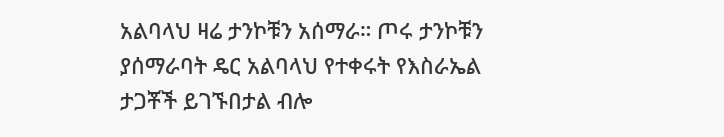አልባላህ ዛሬ ታንኮቹን አሰማራ። ጦሩ ታንኮቹን ያሰማራባት ዴር አልባላህ የተቀሩት የእስራኤል ታጋቾች ይገኙበታል ብሎ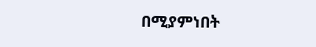በሚያምነበት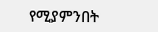የሚያምንበት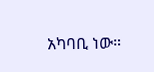አካባቢ ነው።